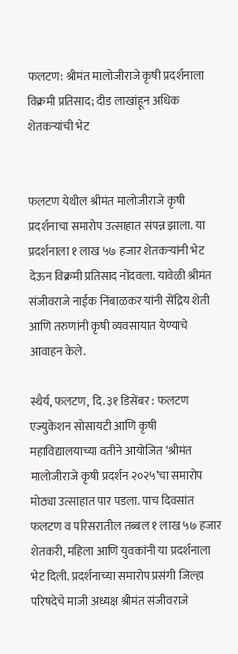फलटण: श्रीमंत मालोजीराजे कृषी प्रदर्शनाला विक्रमी प्रतिसाद; दीड लाखांहून अधिक शेतकऱ्यांची भेट


फलटण येथील श्रीमंत मालोजीराजे कृषी प्रदर्शनाचा समारोप उत्साहात संपन्न झाला. या प्रदर्शनाला १ लाख ५७ हजार शेतकऱ्यांनी भेट देऊन विक्रमी प्रतिसाद नोंदवला. यावेळी श्रीमंत संजीवराजे नाईक निंबाळकर यांनी सेंद्रिय शेती आणि तरुणांनी कृषी व्यवसायात येण्याचे आवाहन केले.

स्थैर्य, फलटण, दि. ३१ डिसेंबर : फलटण एज्युकेशन सोसायटी आणि कृषी महाविद्यालयाच्या वतीने आयोजित ‘श्रीमंत मालोजीराजे कृषी प्रदर्शन २०२५’चा समारोप मोठ्या उत्साहात पार पडला. पाच दिवसांत फलटण व परिसरातील तब्बल १ लाख ५७ हजार शेतकरी, महिला आणि युवकांनी या प्रदर्शनाला भेट दिली. प्रदर्शनाच्या समारोप प्रसंगी जिल्हा परिषदेचे माजी अध्यक्ष श्रीमंत संजीवराजे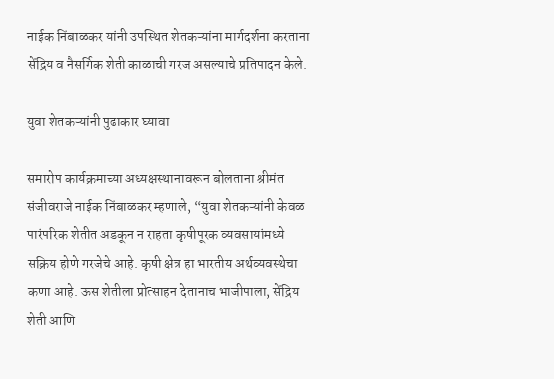नाईक निंबाळकर यांनी उपस्थित शेतकऱ्यांना मार्गदर्शना करताना सेंद्रिय व नैसर्गिक शेती काळाची गरज असल्याचे प्रतिपादन केले.

युवा शेतकऱ्यांनी पुढाकार घ्यावा

समारोप कार्यक्रमाच्या अध्यक्षस्थानावरून बोलताना श्रीमंत संजीवराजे नाईक निंबाळकर म्हणाले, “युवा शेतकऱ्यांनी केवळ पारंपरिक शेतीत अडकून न राहता कृषीपूरक व्यवसायांमध्ये सक्रिय होणे गरजेचे आहे. कृषी क्षेत्र हा भारतीय अर्थव्यवस्थेचा कणा आहे. ऊस शेतीला प्रोत्साहन देतानाच भाजीपाला, सेंद्रिय शेती आणि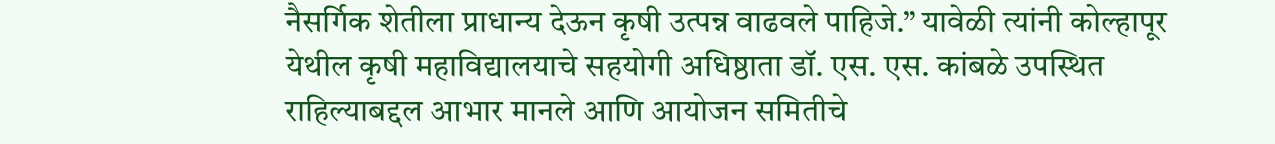नैसर्गिक शेतीला प्राधान्य देऊन कृषी उत्पन्न वाढवले पाहिजे.” यावेळी त्यांनी कोल्हापूर येथील कृषी महाविद्यालयाचे सहयोगी अधिष्ठाता डॉ. एस. एस. कांबळे उपस्थित राहिल्याबद्दल आभार मानले आणि आयोजन समितीचे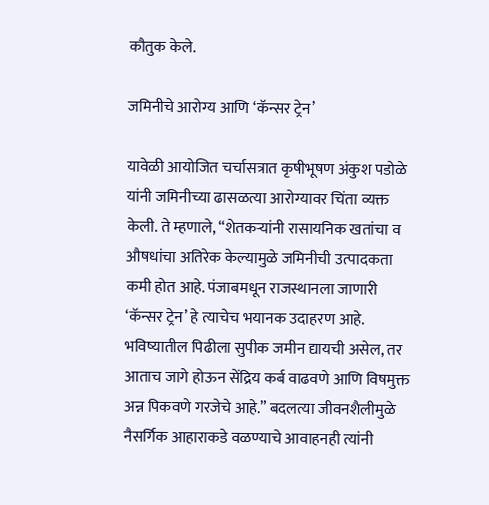कौतुक केले.

जमिनीचे आरोग्य आणि ‘कॅन्सर ट्रेन’

यावेळी आयोजित चर्चासत्रात कृषीभूषण अंकुश पडोळे यांनी जमिनीच्या ढासळत्या आरोग्यावर चिंता व्यक्त केली. ते म्हणाले, “शेतकऱ्यांनी रासायनिक खतांचा व औषधांचा अतिरेक केल्यामुळे जमिनीची उत्पादकता कमी होत आहे. पंजाबमधून राजस्थानला जाणारी ‘कॅन्सर ट्रेन’ हे त्याचेच भयानक उदाहरण आहे. भविष्यातील पिढीला सुपीक जमीन द्यायची असेल, तर आताच जागे होऊन सेंद्रिय कर्ब वाढवणे आणि विषमुक्त अन्न पिकवणे गरजेचे आहे.” बदलत्या जीवनशैलीमुळे नैसर्गिक आहाराकडे वळण्याचे आवाहनही त्यांनी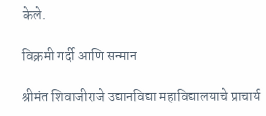केले.

विक्रमी गर्दी आणि सन्मान

श्रीमंत शिवाजीराजे उद्यानविद्या महाविद्यालयाचे प्राचार्य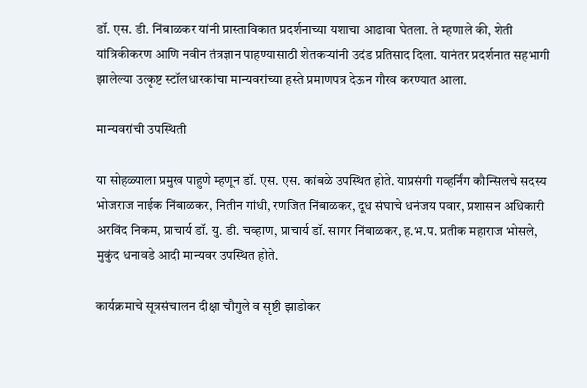डॉ. एस. डी. निंबाळकर यांनी प्रास्ताविकात प्रदर्शनाच्या यशाचा आढावा घेतला. ते म्हणाले की, शेती यांत्रिकीकरण आणि नवीन तंत्रज्ञान पाहण्यासाठी शेतकऱ्यांनी उदंड प्रतिसाद दिला. यानंतर प्रदर्शनात सहभागी झालेल्या उत्कृष्ट स्टॉलधारकांचा मान्यवरांच्या हस्ते प्रमाणपत्र देऊन गौरव करण्यात आला.

मान्यवरांची उपस्थिती

या सोहळ्याला प्रमुख पाहुणे म्हणून डॉ. एस. एस. कांबळे उपस्थित होते. याप्रसंगी गव्हर्निंग कौन्सिलचे सदस्य भोजराज नाईक निंबाळकर, नितीन गांधी, रणजित निंबाळकर, दूध संघाचे धनंजय पवार, प्रशासन अधिकारी अरविंद निकम, प्राचार्य डॉ. यु. डी. चव्हाण, प्राचार्य डॉ. सागर निंबाळकर, ह.भ.प. प्रतीक महाराज भोसले, मुकुंद धनावडे आदी मान्यवर उपस्थित होते.

कार्यक्रमाचे सूत्रसंचालन दीक्षा चौगुले व सृष्टी झाडोकर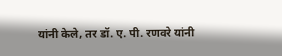यांनी केले, तर डॉ. ए. पी. रणवरे यांनी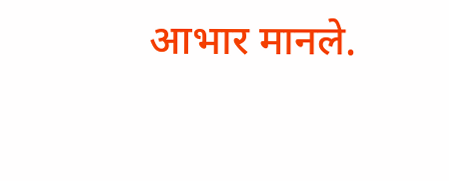आभार मानले.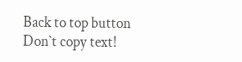Back to top button
Don`t copy text!